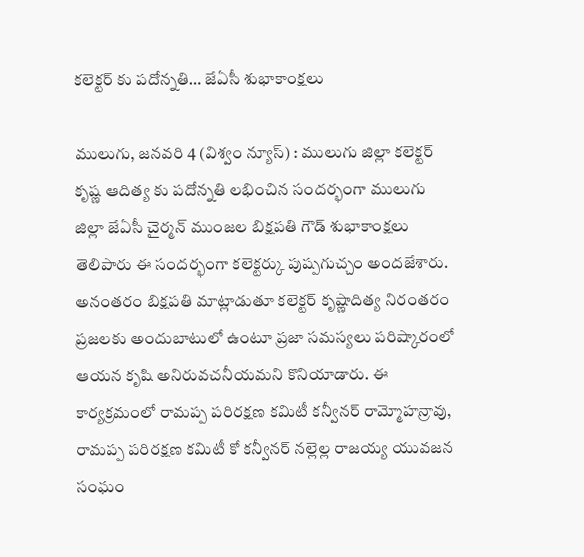కలెక్టర్ కు పదోన్నతి… జేఏసీ శుభాకాంక్షలు

ములుగు, జనవరి 4 (విశ్వం న్యూస్) : ములుగు జిల్లా కలెక్టర్ కృష్ణ ఆదిత్య కు పదోన్నతి లభించిన సందర్భంగా ములుగు జిల్లా జేఏసీ చైర్మన్ ముంజల బిక్షపతి గౌడ్ శుభాకాంక్షలు తెలిపారు ఈ సందర్భంగా కలెక్టర్కు పుష్పగుచ్చం అందజేశారు. అనంతరం బిక్షపతి మాట్లాడుతూ కలెక్టర్ కృష్ణాదిత్య నిరంతరం ప్రజలకు అందుబాటులో ఉంటూ ప్రజా సమస్యలు పరిష్కారంలో ఆయన కృషి అనిరువచనీయమని కొనియాడారు. ఈ కార్యక్రమంలో రామప్ప పరిరక్షణ కమిటీ కన్వీనర్ రామ్మోహన్రావు, రామప్ప పరిరక్షణ కమిటీ కో కన్వీనర్ నల్లెల్ల రాజయ్య యువజన సంఘం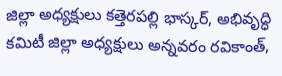జిల్లా అధ్యక్షులు కత్తెరపల్లి భాస్కర్, అభివృద్ధి కమిటీ జిల్లా అధ్యక్షులు అన్నవరం రవికాంత్,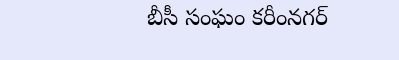బీసీ సంఘం కరీంనగర్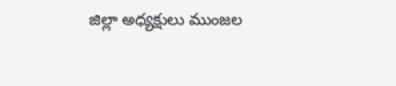జిల్లా అధ్యక్షులు ముంజల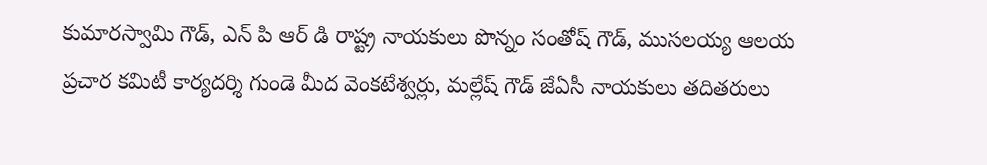కుమారస్వామి గౌడ్, ఎన్ పి ఆర్ డి రాష్ట్ర నాయకులు పొన్నం సంతోష్ గౌడ్, ముసలయ్య ఆలయ ప్రచార కమిటీ కార్యదర్శి గుండె మీద వెంకటేశ్వర్లు, మల్లేష్ గౌడ్ జేఏసీ నాయకులు తదితరులు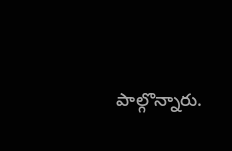పాల్గొన్నారు.